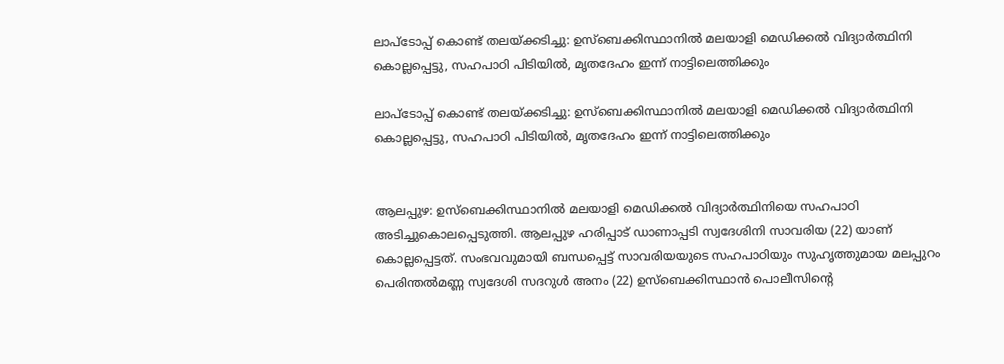ലാപ്ടോപ്പ് കൊണ്ട് തലയ്ക്കടിച്ചു: ഉസ്‌ബെക്കിസ്ഥാനില്‍ മലയാളി മെഡിക്കല്‍ വിദ്യാര്‍ത്ഥിനി കൊല്ലപ്പെട്ടു, സഹപാഠി പിടിയിൽ, മൃതദേഹം ഇന്ന് നാട്ടിലെത്തിക്കും

ലാപ്ടോപ്പ് കൊണ്ട് തലയ്ക്കടിച്ചു: ഉസ്‌ബെക്കിസ്ഥാനില്‍ മലയാളി മെഡിക്കല്‍ വിദ്യാര്‍ത്ഥിനി കൊല്ലപ്പെട്ടു, സഹപാഠി പിടിയിൽ, മൃതദേഹം ഇന്ന് നാട്ടിലെത്തിക്കും


ആലപ്പുഴ: ഉസ്‌ബെക്കിസ്ഥാനില്‍ മലയാളി മെഡിക്കല്‍ വിദ്യാര്‍ത്ഥിനിയെ സഹപാഠി അടിച്ചുകൊലപ്പെടുത്തി. ആലപ്പുഴ ഹരിപ്പാട് ഡാണാപ്പടി സ്വദേശിനി സാവരിയ (22) യാണ് കൊല്ലപ്പെട്ടത്. സംഭവവുമായി ബന്ധപ്പെട്ട് സാവരിയയുടെ സഹപാഠിയും സുഹൃത്തുമായ മലപ്പുറം പെരിന്തല്‍മണ്ണ സ്വദേശി സദറുള്‍ അനം (22) ഉസ്‌ബെക്കിസ്ഥാൻ പൊലീസിന്റെ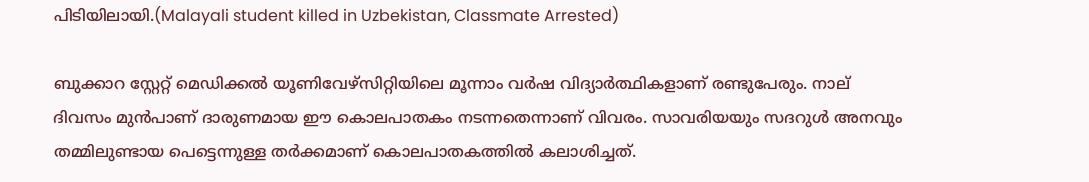പിടിയിലായി.(Malayali student killed in Uzbekistan, Classmate Arrested)

ബുക്കാറ സ്റ്റേറ്റ് മെഡിക്കല്‍ യൂണിവേഴ്‌സിറ്റിയിലെ മൂന്നാം വര്‍ഷ വിദ്യാർത്ഥികളാണ് രണ്ടുപേരും. നാല് ദിവസം മുൻപാണ് ദാരുണമായ ഈ കൊലപാതകം നടന്നതെന്നാണ് വിവരം. സാവരിയയും സദറുള്‍ അനവും തമ്മിലുണ്ടായ പെട്ടെന്നുള്ള തർക്കമാണ് കൊലപാതകത്തിൽ കലാശിച്ചത്.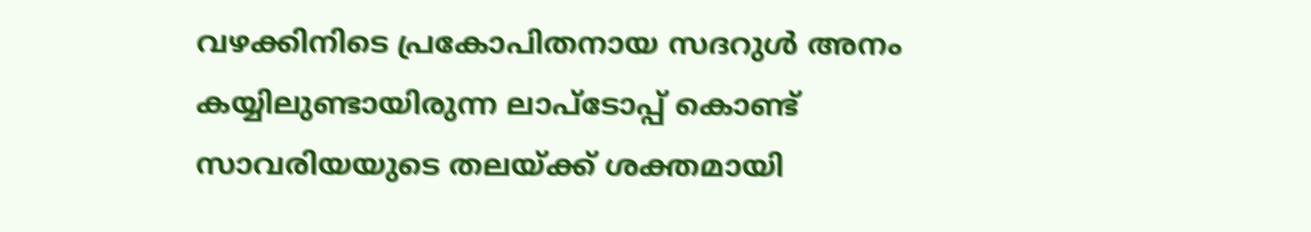വഴക്കിനിടെ പ്രകോപിതനായ സദറുൾ അനം കയ്യിലുണ്ടായിരുന്ന ലാപ്‌ടോപ്പ് കൊണ്ട് സാവരിയയുടെ തലയ്ക്ക് ശക്തമായി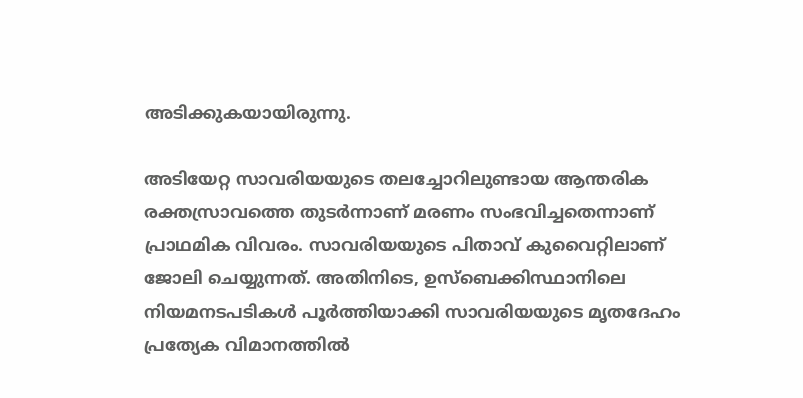അടിക്കുകയായിരുന്നു.

അടിയേറ്റ സാവരിയയുടെ തലച്ചോറിലുണ്ടായ ആന്തരിക രക്തസ്രാവത്തെ തുടർന്നാണ് മരണം സംഭവിച്ചതെന്നാണ് പ്രാഥമിക വിവരം. സാവരിയയുടെ പിതാവ് കുവൈറ്റിലാണ് ജോലി ചെയ്യുന്നത്. അതിനിടെ, ഉസ്‌ബെക്കിസ്ഥാനിലെ നിയമനടപടികൾ പൂർത്തിയാക്കി സാവരിയയുടെ മൃതദേഹം പ്രത്യേക വിമാനത്തിൽ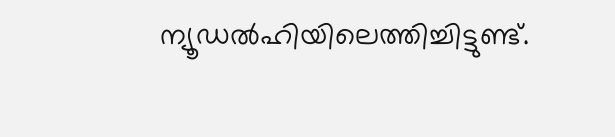ന്യൂഡല്‍ഹിയിലെത്തിച്ചിട്ടുണ്ട്.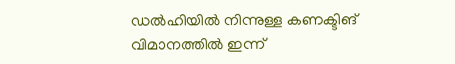ഡൽഹിയിൽ നിന്നുള്ള കണക്ടിങ് വിമാനത്തിൽ ഇന്ന്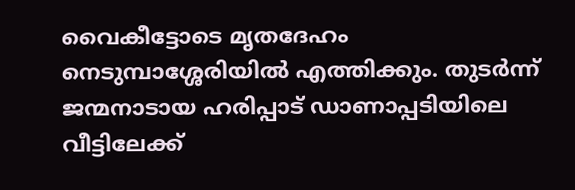വൈകീട്ടോടെ മൃതദേഹം നെടുമ്പാശ്ശേരിയിൽ എത്തിക്കും. തുടർന്ന് ജന്മനാടായ ഹരിപ്പാട് ഡാണാപ്പടിയിലെ വീട്ടിലേക്ക്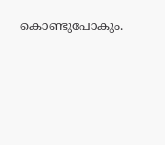കൊണ്ടുപോകും.